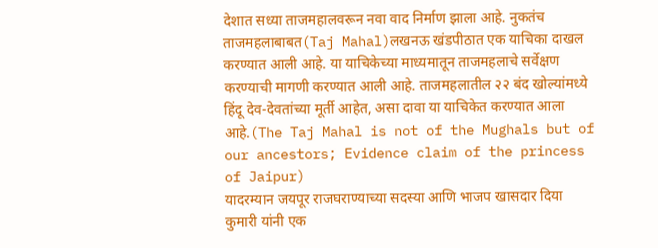देशात सध्या ताजमहालवरून नवा वाद निर्माण झाला आहे. नुकतंच ताजमहलाबाबत(Taj Mahal)लखनऊ खंडपीठात एक याचिका दाखल करण्यात आली आहे. या याचिकेच्या माध्यमातून ताजमहलाचे सर्वेक्षण करण्याची मागणी करण्यात आली आहे. ताजमहलातील २२ बंद खोल्यांमध्ये हिंदू देव-देवतांच्या मूर्ती आहेत, असा दावा या याचिकेत करण्यात आला आहे.(The Taj Mahal is not of the Mughals but of our ancestors; Evidence claim of the princess of Jaipur)
यादरम्यान जयपूर राजघराण्याच्या सदस्या आणि भाजप खासदार दिया कुमारी यांनी एक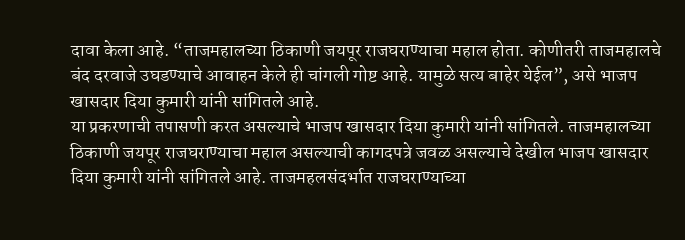दावा केला आहे. “ताजमहालच्या ठिकाणी जयपूर राजघराण्याचा महाल होता. कोणीतरी ताजमहालचे बंद दरवाजे उघडण्याचे आवाहन केले ही चांगली गोष्ट आहे. यामुळे सत्य बाहेर येईल”, असे भाजप खासदार दिया कुमारी यांनी सांगितले आहे.
या प्रकरणाची तपासणी करत असल्याचे भाजप खासदार दिया कुमारी यांनी सांगितले. ताजमहालच्या ठिकाणी जयपूर राजघराण्याचा महाल असल्याची कागदपत्रे जवळ असल्याचे देखील भाजप खासदार दिया कुमारी यांनी सांगितले आहे. ताजमहलसंदर्भात राजघराण्याच्या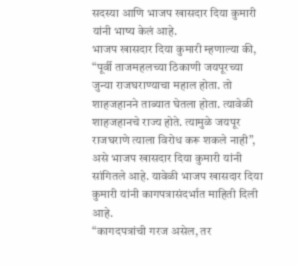सदस्या आणि भाजप खासदार दिया कुमारी यांनी भाष्य केलं आहे.
भाजप खासदार दिया कुमारी म्हणाल्या की, “पूर्वी ताजमहलच्या ठिकाणी जयपूरच्या जुन्या राजघराण्याचा महाल होता. तो शाहजहानने ताब्यात घेतला होता. त्यावेळी शाहजहानचे राज्य होते. त्यामुळे जयपूर राजघराणे त्याला विरोध करू शकले नाही”, असे भाजप खासदार दिया कुमारी यांनी सांगितले आहे. यावेळी भाजप खासदार दिया कुमारी यांनी कागपत्रासंदर्भात माहिती दिली आहे.
“कागदपत्रांची गरज असेल, तर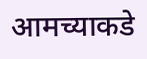आमच्याकडे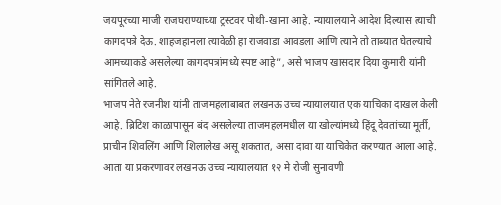जयपूरच्या माजी राजघराण्याच्या ट्रस्टवर पोथी-खाना आहे. न्यायालयाने आदेश दिल्यास त्याची कागदपत्रे देऊ. शाहजहानला त्यावेळी हा राजवाडा आवडला आणि त्याने तो ताब्यात घेतल्याचे आमच्याकडे असलेल्या कागदपत्रांमध्ये स्पष्ट आहे”, असे भाजप खासदार दिया कुमारी यांनी सांगितले आहे.
भाजप नेते रजनीश यांनी ताजमहलाबाबत लखनऊ उच्च न्यायालयात एक याचिका दाखल केली आहे. ब्रिटिश काळापासून बंद असलेल्या ताजमहलमधील या खोल्यांमध्ये हिंदू देवतांच्या मूर्ती, प्राचीन शिवलिंग आणि शिलालेख असू शकतात, असा दावा या याचिकेत करण्यात आला आहे. आता या प्रकरणावर लखनऊ उच्च न्यायालयात १२ मे रोजी सुनावणी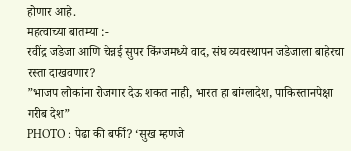होणार आहे.
महत्वाच्या बातम्या :-
रवींद्र जडेजा आणि चेन्नई सुपर किंग्जमध्ये वाद, संघ व्यवस्थापन जडेजाला बाहेरचा रस्ता दाखवणार?
”भाजप लोकांना रोजगार देऊ शकत नाही, भारत हा बांग्लादेश, पाकिस्तानपेक्षा गरीब देश”
PHOTO : पेढा की बर्फी? ‘सुख म्हणजे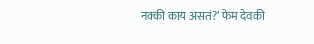नक्की काय असतं?’ फेम देवकी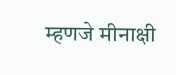म्हणजे मीनाक्षी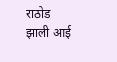राठोड झाली आई